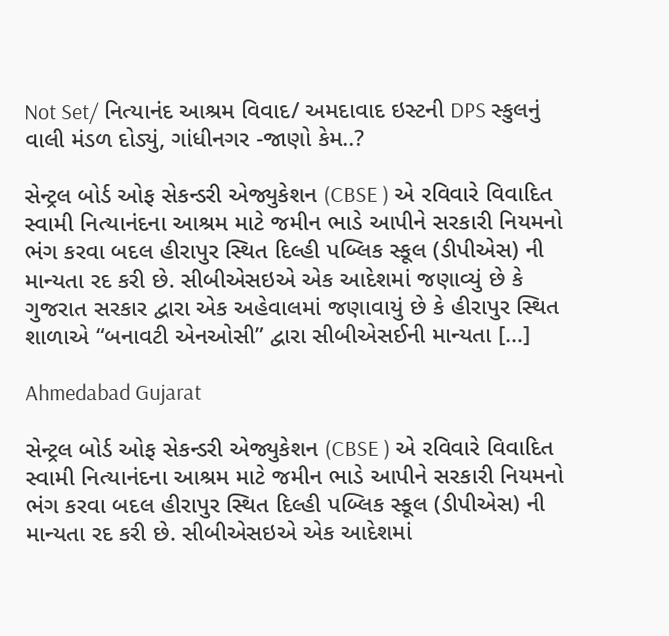Not Set/ નિત્યાનંદ આશ્રમ વિવાદ/ અમદાવાદ ઇસ્ટની DPS સ્કુલનું વાલી મંડળ દોડ્યું, ગાંધીનગર -જાણો કેમ..?

સેન્ટ્રલ બોર્ડ ઓફ સેકન્ડરી એજ્યુકેશન (CBSE ) એ રવિવારે વિવાદિત સ્વામી નિત્યાનંદના આશ્રમ માટે જમીન ભાડે આપીને સરકારી નિયમનો ભંગ કરવા બદલ હીરાપુર સ્થિત દિલ્હી પબ્લિક સ્કૂલ (ડીપીએસ) ની માન્યતા રદ કરી છે. સીબીએસઇએ એક આદેશમાં જણાવ્યું છે કે ગુજરાત સરકાર દ્વારા એક અહેવાલમાં જણાવાયું છે કે હીરાપુર સ્થિત શાળાએ “બનાવટી એનઓસી” દ્વારા સીબીએસઈની માન્યતા […]

Ahmedabad Gujarat

સેન્ટ્રલ બોર્ડ ઓફ સેકન્ડરી એજ્યુકેશન (CBSE ) એ રવિવારે વિવાદિત સ્વામી નિત્યાનંદના આશ્રમ માટે જમીન ભાડે આપીને સરકારી નિયમનો ભંગ કરવા બદલ હીરાપુર સ્થિત દિલ્હી પબ્લિક સ્કૂલ (ડીપીએસ) ની માન્યતા રદ કરી છે. સીબીએસઇએ એક આદેશમાં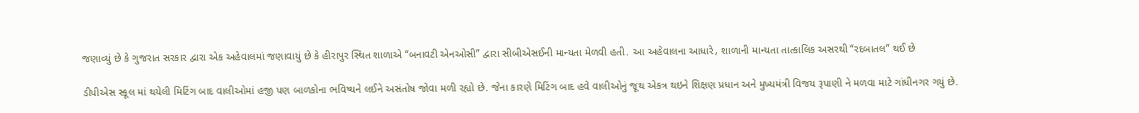જણાવ્યું છે કે ગુજરાત સરકાર દ્વારા એક અહેવાલમાં જણાવાયું છે કે હીરાપુર સ્થિત શાળાએ “બનાવટી એનઓસી” દ્વારા સીબીએસઈની માન્યતા મેળવી હતી. આ અહેવાલના આધારે, શાળાની માન્યતા તાત્કાલિક અસરથી “રદબાતલ” થઈ છે

ડીપીએસ સ્કૂલ માં થયેલી મિટિંગ બાદ વાલીઓમાં હજી પણ બાળકોના ભવિષ્યને લઈને અસંતોષ જોવા મળી રહ્યો છે. જેના કારણે મિટિંગ બાદ હવે વાલીઓનું જૂથ એકત્ર થઇને શિક્ષણ પ્રધાન અને મુખ્યમંત્રી વિજય રૂપાણી ને મળવા માટે ગાંધીનગર ગયું છે.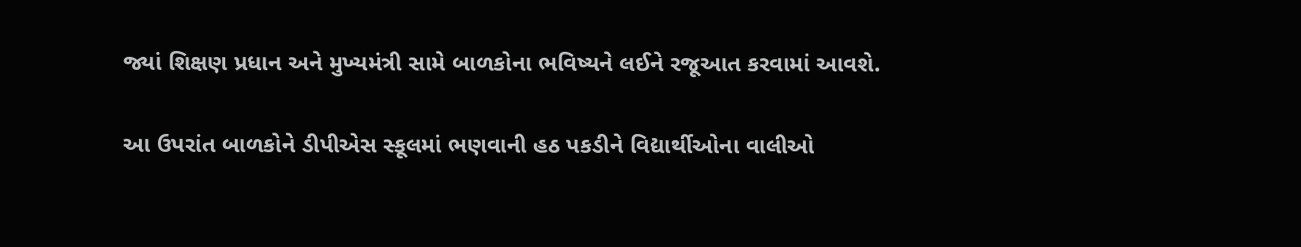જ્યાં શિક્ષણ પ્રધાન અને મુખ્યમંત્રી સામે બાળકોના ભવિષ્યને લઈને રજૂઆત કરવામાં આવશે.

આ ઉપરાંત બાળકોને ડીપીએસ સ્કૂલમાં ભણવાની હઠ પકડીને વિદ્યાર્થીઓના વાલીઓ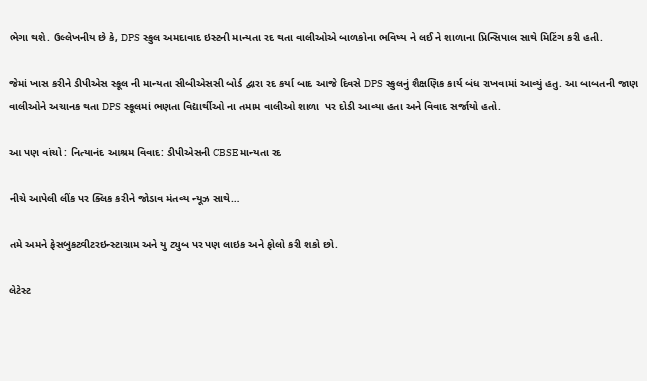ભેગા થશે. ઉલ્લેખનીય છે કે, DPS સ્કુલ અમદાવાદ ઇસ્ટની માન્યતા રદ થતા વાલીઓએ બાળકોના ભવિષ્ય ને લઈ ને શાળાના પ્રિન્સિપાલ સાથે મિટિંગ કરી હતી.

જેમાં ખાસ કરીને ડીપીએસ સ્કૂલ ની માન્યતા સીબીએસસી બોર્ડ દ્વારા રદ કર્યા બાદ આજે દિવસે DPS સ્કુલનું શૈક્ષણિક કાર્ય બંધ રાખવામાં આવ્યું હતુ. આ બાબતની જાણ વાલીઓને અચાનક થતા DPS સ્કૂલમાં ભણતા વિદ્યાર્થીઓ ના તમામ વાલીઓ શાળા  પર દોડી આવ્યા હતા અને વિવાદ સર્જાયો હતો.

આ પણ વાંચો : નિત્યાનંદ આશ્રમ વિવાદ: ડીપીએસની CBSE માન્યતા રદ

નીચે આપેલી લીંક પર ક્લિક કરીને જોડાવ મંતવ્ય ન્યૂઝ સાથે…

તમે અમને ફેસબુકટ્વીટરઇન્સ્ટાગ્રામ અને યુ ટ્યુબ પર પણ લાઇક અને ફોલો કરી શકો છો.

લેટેસ્ટ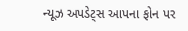ન્યૂઝ અપડેટ્સ આપના ફોન પર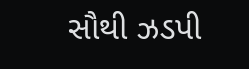સૌથી ઝડપી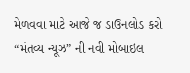મેળવવા માટે આજે જ ડાઉનલોડ કરો “મંતવ્ય ન્યૂઝ” ની નવી મોબાઇલ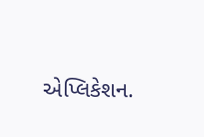એપ્લિકેશન.